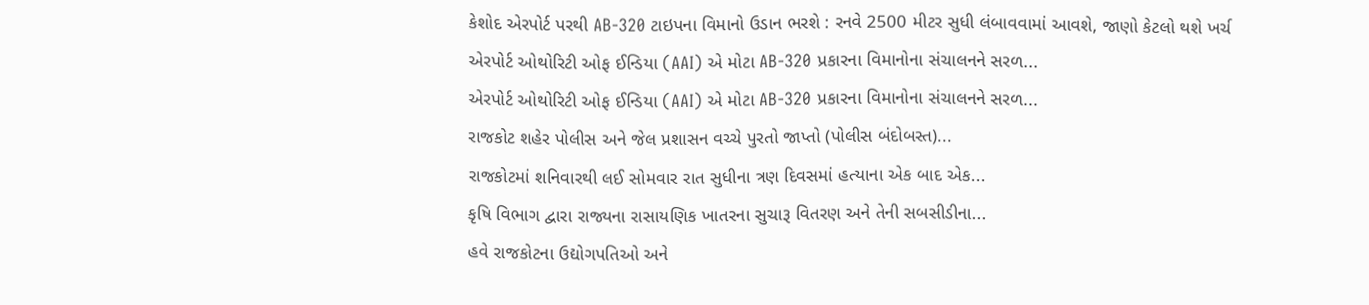કેશોદ એરપોર્ટ પરથી AB-320 ટાઇપના વિમાનો ઉડાન ભરશે : રનવે 2500 મીટર સુધી લંબાવવામાં આવશે, જાણો કેટલો થશે ખર્ચ
એરપોર્ટ ઓથોરિટી ઓફ ઈન્ડિયા (AAI) એ મોટા AB-320 પ્રકારના વિમાનોના સંચાલનને સરળ...
એરપોર્ટ ઓથોરિટી ઓફ ઈન્ડિયા (AAI) એ મોટા AB-320 પ્રકારના વિમાનોના સંચાલનને સરળ...
રાજકોટ શહેર પોલીસ અને જેલ પ્રશાસન વચ્ચે પુરતો જાપ્તો (પોલીસ બંદોબસ્ત)...
રાજકોટમાં શનિવારથી લઈ સોમવાર રાત સુધીના ત્રણ દિવસમાં હત્યાના એક બાદ એક...
કૃષિ વિભાગ દ્વારા રાજ્યના રાસાયણિક ખાતરના સુચારૂ વિતરણ અને તેની સબસીડીના...
હવે રાજકોટના ઉદ્યોગપતિઓ અને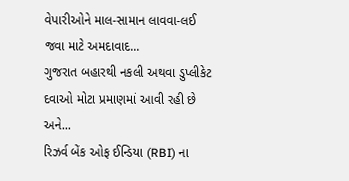વેપારીઓને માલ-સામાન લાવવા-લઈ જવા માટે અમદાવાદ...
ગુજરાત બહારથી નકલી અથવા ડુપ્લીકેટ દવાઓ મોટા પ્રમાણમાં આવી રહી છે અને...
રિઝર્વ બેંક ઓફ ઈન્ડિયા (RBI) ના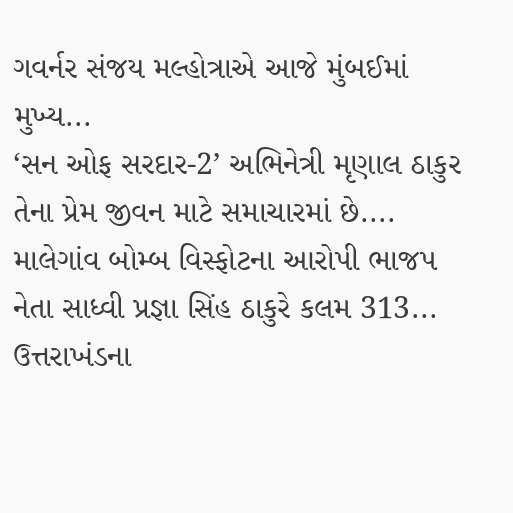ગવર્નર સંજય મલ્હોત્રાએ આજે મુંબઈમાં મુખ્ય...
‘સન ઓફ સરદાર-2’ અભિનેત્રી મૃણાલ ઠાકુર તેના પ્રેમ જીવન માટે સમાચારમાં છે....
માલેગાંવ બોમ્બ વિસ્ફોટના આરોપી ભાજપ નેતા સાધ્વી પ્રજ્ઞા સિંહ ઠાકુરે કલમ 313...
ઉત્તરાખંડના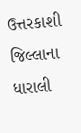ઉત્તરકાશી જિલ્લાના ધારાલી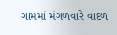ગામમાં મંગળવારે વાદળ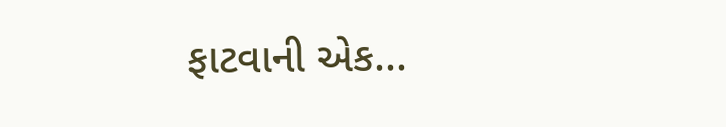ફાટવાની એક...